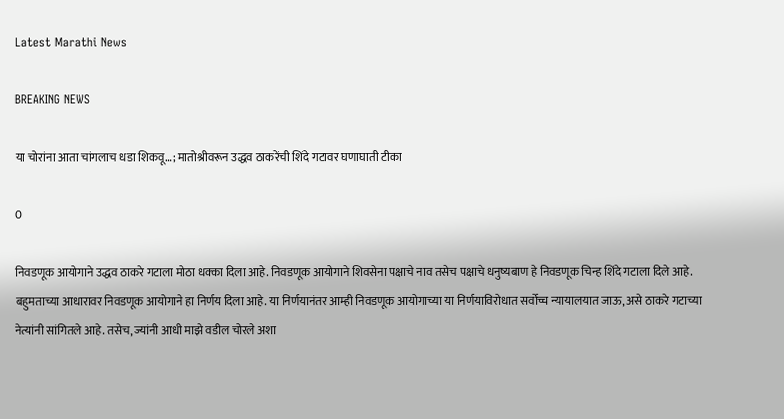Latest Marathi News

BREAKING NEWS

या चोरांना आता चांगलाच धडा शिकवू…; मातोश्रीवरून उद्धव ठाकरेंची शिंदे गटावर घणाघाती टीका

0

निवडणूक आयोगाने उद्धव ठाकरे गटाला मोठा धक्का दिला आहे. निवडणूक आयोगाने शिवसेना पक्षाचे नाव तसेच पक्षाचे धनुष्यबाण हे निवडणूक चिन्ह शिंदे गटाला दिले आहे. बहुमताच्या आधारावर निवडणूक आयोगाने हा निर्णय दिला आहे. या निर्णयानंतर आम्ही निवडणूक आयोगाच्या या निर्णयाविरोधात सर्वोच्च न्यायालयात जाऊ, असे ठाकरे गटाच्या नेत्यांनी सांगितले आहे. तसेच, ज्यांनी आधी माझे वडील चोरले अशा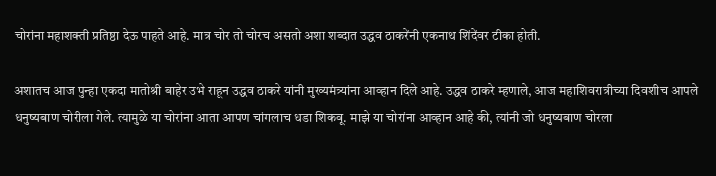चोरांना महाशक्ती प्रतिष्ठा देऊ पाहते आहे. मात्र चोर तो चोरच असतो अशा शब्दात उद्धव ठाकरेंनी एकनाथ शिंदेंवर टीका होती.

अशातच आज पुन्हा एकदा मातोश्री बाहेर उभे राहून उद्धव ठाकरे यांनी मुख्यमंत्र्यांना आव्हान दिले आहे. उद्धव ठाकरे म्हणाले, आज महाशिवरात्रीच्या दिवशीच आपले धनुष्यबाण चोरीला गेले. त्यामुळे या चोरांना आता आपण चांगलाच धडा शिकवू. माझे या चोरांना आव्हान आहे की, त्यांनी जो धनुष्यबाण चोरला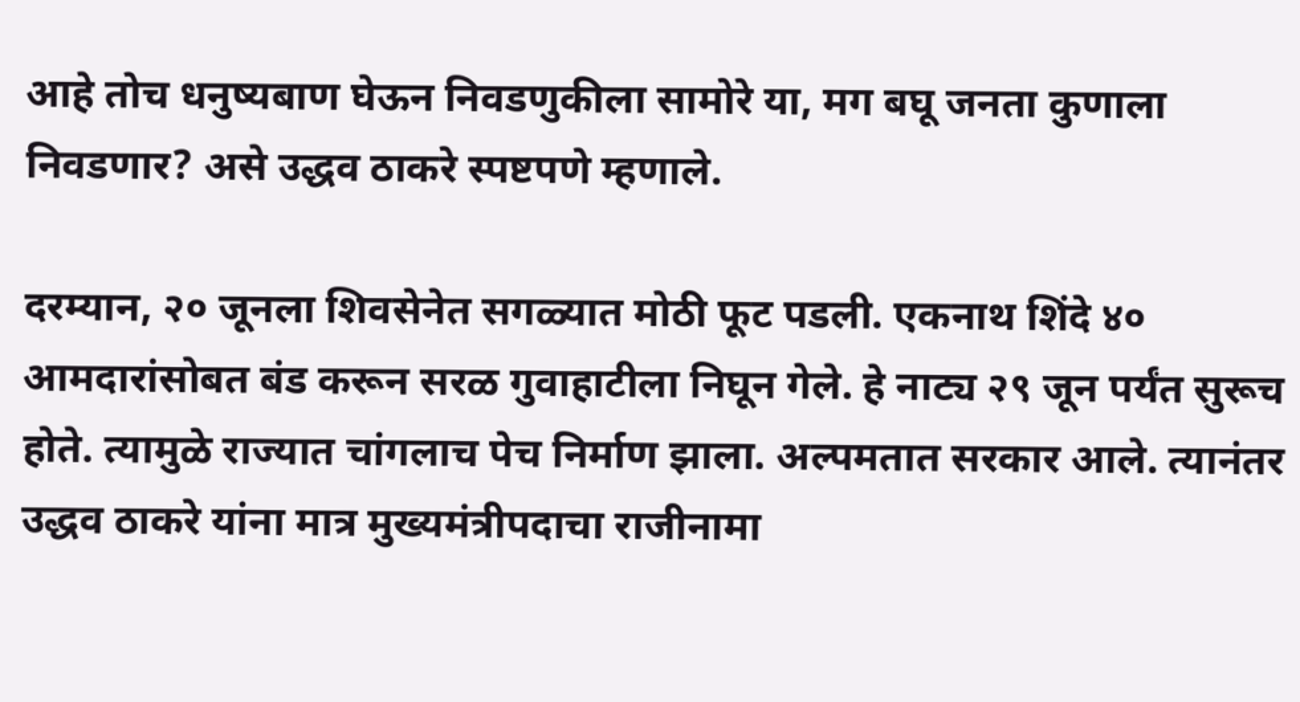आहे तोच धनुष्यबाण घेऊन निवडणुकीला सामोरे या, मग बघू जनता कुणाला निवडणार? असे उद्धव ठाकरे स्पष्टपणे म्हणाले.

दरम्यान, २० जूनला शिवसेनेत सगळ्यात मोठी फूट पडली. एकनाथ शिंदे ४० आमदारांसोबत बंड करून सरळ गुवाहाटीला निघून गेले. हे नाट्य २९ जून पर्यंत सुरूच होते. त्यामुळे राज्यात चांगलाच पेच निर्माण झाला. अल्पमतात सरकार आले. त्यानंतर उद्धव ठाकरे यांना मात्र मुख्यमंत्रीपदाचा राजीनामा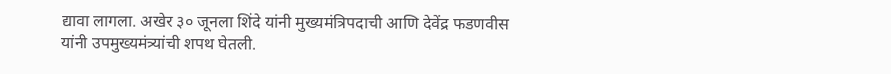द्यावा लागला. अखेर ३० जूनला शिंदे यांनी मुख्यमंत्रिपदाची आणि देवेंद्र फडणवीस यांनी उपमुख्यमंत्र्यांची शपथ घेतली.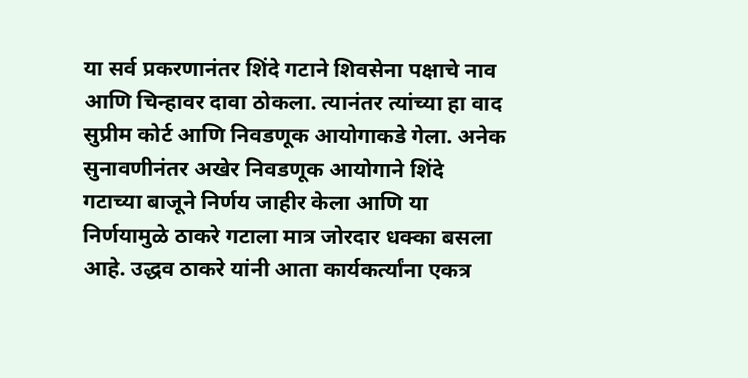या सर्व प्रकरणानंतर शिंदे गटाने शिवसेना पक्षाचे नाव आणि चिन्हावर दावा ठोकला. त्यानंतर त्यांच्या हा वाद सुप्रीम कोर्ट आणि निवडणूक आयोगाकडे गेला. अनेक सुनावणीनंतर अखेर निवडणूक आयोगाने शिंदे गटाच्या बाजूने निर्णय जाहीर केला आणि या निर्णयामुळे ठाकरे गटाला मात्र जोरदार धक्का बसला आहे. उद्धव ठाकरे यांनी आता कार्यकर्त्यांना एकत्र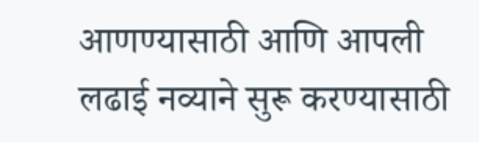आणण्यासाठी आणि आपली लढाई नव्याने सुरू करण्यासाठी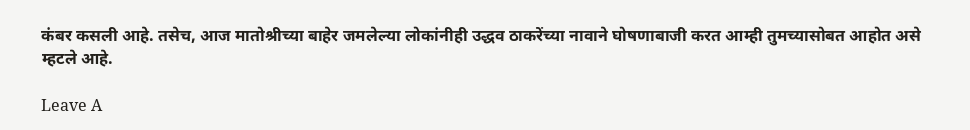कंबर कसली आहे. तसेच, आज मातोश्रीच्या बाहेर जमलेल्या लोकांनीही उद्धव ठाकरेंच्या नावाने घोषणाबाजी करत आम्ही तुमच्यासोबत आहोत असे म्हटले आहे.

Leave A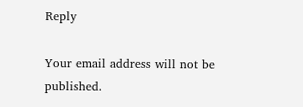Reply

Your email address will not be published.